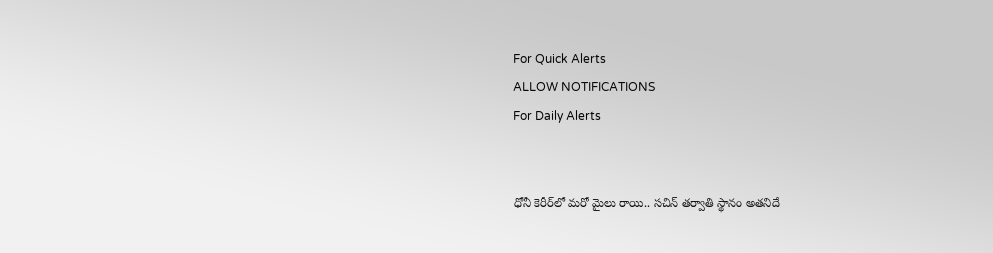For Quick Alerts
ALLOW NOTIFICATIONS
For Daily Alerts


ధోనీ కెరీర్‌లో మరో మైలు రాయి.. సచిన్ తర్వాతి స్థానం అతనిదే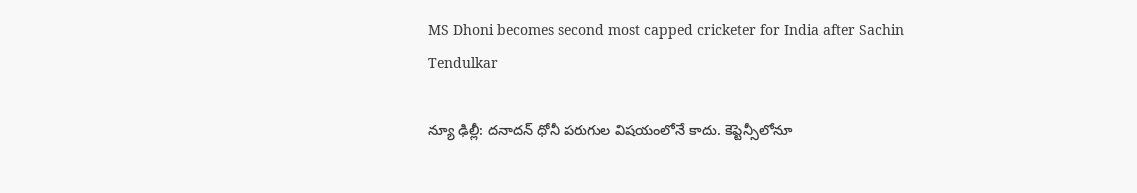MS Dhoni becomes second most capped cricketer for India after Sachin Tendulkar

న్యూ ఢిల్లీ: దనాదన్ ధోనీ పరుగుల విషయంలోనే కాదు. కెప్టెన్సీలోనూ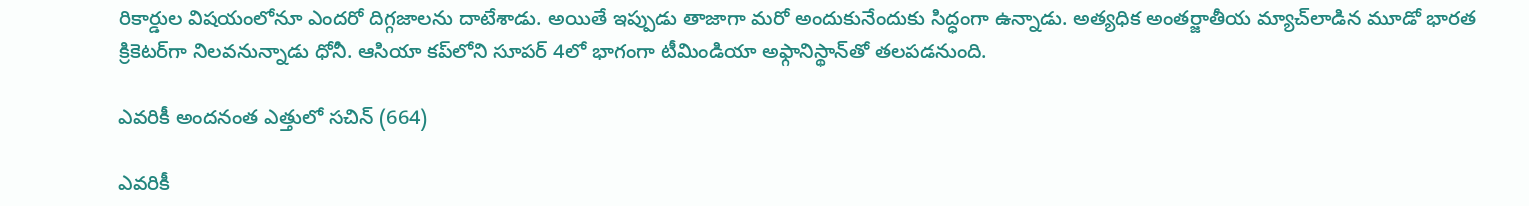రికార్డుల విషయంలోనూ ఎందరో దిగ్గజాలను దాటేశాడు. అయితే ఇప్పుడు తాజాగా మరో అందుకునేందుకు సిద్ధంగా ఉన్నాడు. అత్యధిక అంతర్జాతీయ మ్యాచ్‌లాడిన మూడో భారత క్రికెటర్‌గా నిలవనున్నాడు ధోనీ. ఆసియా కప్‌లోని సూపర్ 4లో భాగంగా టీమిండియా అఫ్గానిస్థాన్‌తో తలపడనుంది.

ఎవరికీ అందనంత ఎత్తులో సచిన్‌ (664)

ఎవరికీ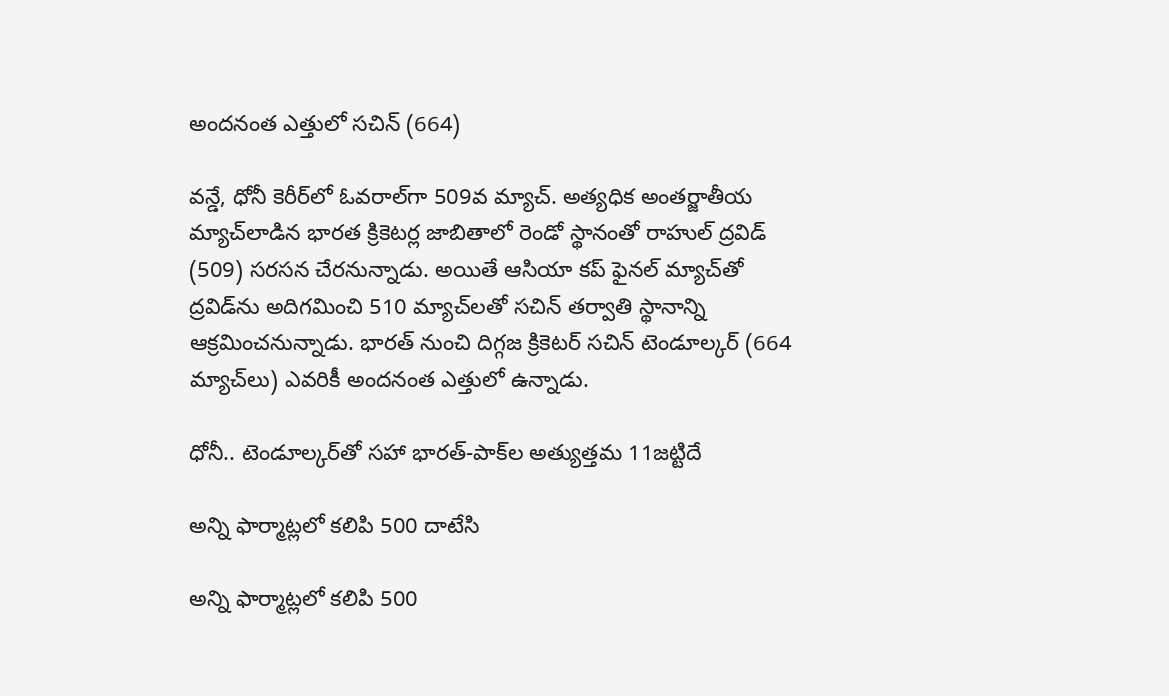అందనంత ఎత్తులో సచిన్‌ (664)

వన్డే, ధోనీ కెరీర్‌లో ఓవరాల్‌గా 509వ మ్యాచ్. అత్యధిక అంతర్జాతీయ మ్యాచ్‌లాడిన భారత క్రికెటర్ల జాబితాలో రెండో స్థానంతో రాహుల్‌ ద్రవిడ్‌ (509) సరసన చేరనున్నాడు. అయితే ఆసియా కప్ ఫైనల్ మ్యాచ్‌తో ద్రవిడ్‌ను అదిగమించి 510 మ్యాచ్‌లతో సచిన్ తర్వాతి స్థానాన్ని ఆక్రమించనున్నాడు. భారత్‌ నుంచి దిగ్గజ క్రికెటర్ సచిన్‌ టెండూల్కర్ (664 మ్యాచ్‌లు) ఎవరికీ అందనంత ఎత్తులో ఉన్నాడు.

ధోనీ.. టెండూల్కర్‌తో సహా భారత్-పాక్‌ల అత్యుత్తమ 11జట్టిదే

అన్ని ఫార్మాట్లలో కలిపి 500 దాటేసి

అన్ని ఫార్మాట్లలో కలిపి 500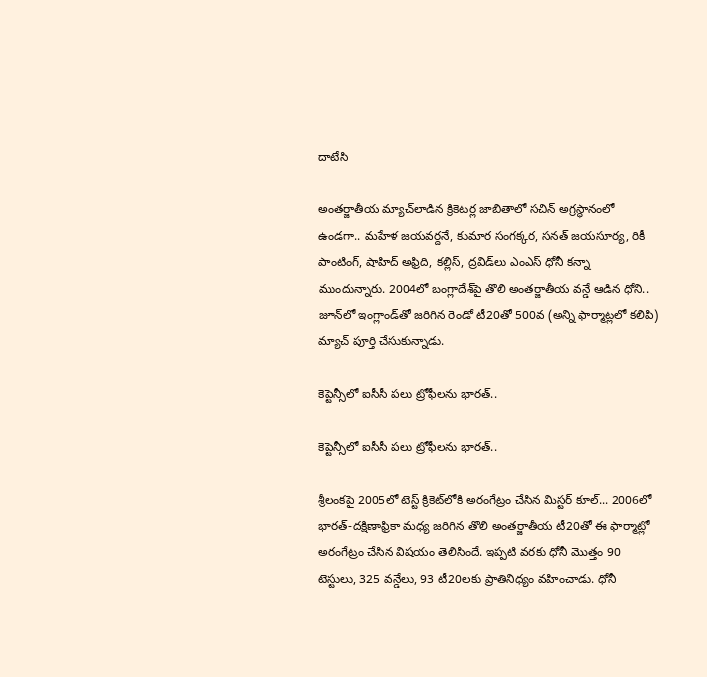దాటేసి

అంతర్జాతీయ మ్యాచ్‌లాడిన క్రికెటర్ల జాబితాలో సచిన్‌ అగ్రస్థానంలో ఉండగా.. మహేళ జయవర్దనే, కుమార సంగక్కర, సనత్‌ జయసూర్య, రికీ పాంటింగ్‌, షాహిద్‌ అఫ్రిది, కల్లిస్‌, ద్రవిడ్‌లు ఎంఎస్ ధోనీ కన్నా ముందున్నారు. 2004లో బంగ్లాదేశ్‌పై తొలి అంతర్జాతీయ వన్డే ఆడిన ధోని.. జూన్‌లో ఇంగ్లాండ్‌తో జరిగిన రెండో టీ20తో 500వ (అన్ని ఫార్మాట్లలో కలిపి) మ్యాచ్‌ పూర్తి చేసుకున్నాడు.

కెప్టెన్సీలో ఐసీసీ పలు ట్రోఫీలను భారత్..

కెప్టెన్సీలో ఐసీసీ పలు ట్రోఫీలను భారత్..

శ్రీలంకపై 2005లో టెస్ట్‌ క్రికెట్‌లోకి అరంగేట్రం చేసిన మిస్టర్ కూల్... 2006లో భారత్‌-దక్షిణాఫ్రికా మధ్య జరిగిన తొలి అంతర్జాతీయ టీ20తో ఈ ఫార్మాట్లో అరంగేట్రం చేసిన విషయం తెలిసిందే. ఇప్పటి వరకు ధోనీ మొత్తం 90 టెస్టులు, 325 వన్డేలు, 93 టీ20లకు ప్రాతినిధ్యం వహించాడు. ధోనీ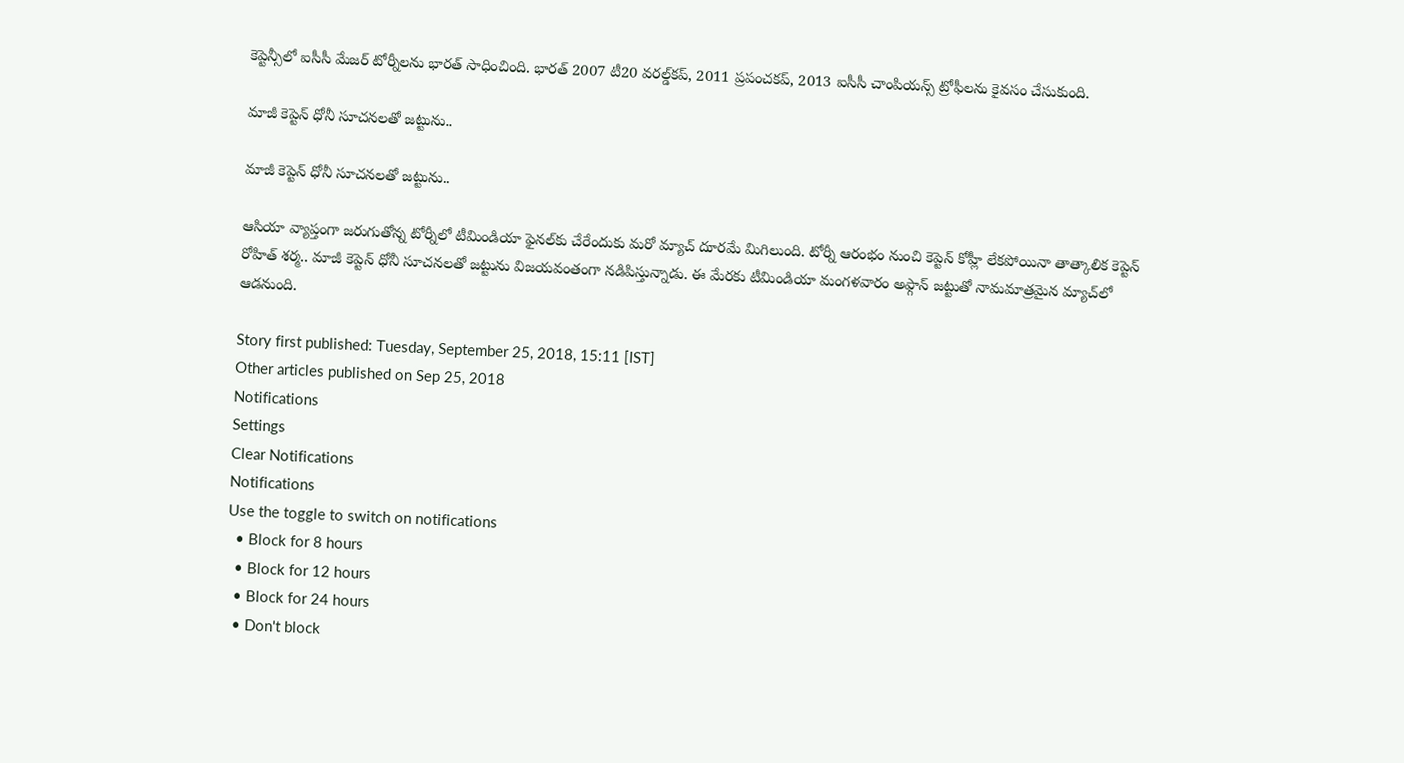కెప్టెన్సీలో ఐసీసీ మేజర్ టోర్నీలను భారత్ సాధించింది. భారత్‌ 2007 టీ20 వరల్డ్‌కప్‌, 2011 ప్రపంచకప్‌, 2013 ఐసీసీ చాంపియన్స్‌ ట్రోఫీలను కైవసం చేసుకుంది.

మాజీ కెప్టెన్ ధోనీ సూచనలతో జట్టును..

మాజీ కెప్టెన్ ధోనీ సూచనలతో జట్టును..

ఆసియా వ్యాప్తంగా జరుగుతోన్న టోర్నీలో టీమిండియా ఫైనల్‌కు చేరేందుకు మరో మ్యాచ్ దూరమే మిగిలుంది. టోర్నీ ఆరంభం నుంచి కెప్టెన్ కోహ్లీ లేకపోయినా తాత్కాలిక కెప్టెన్ రోహిత్ శర్మ.. మాజీ కెప్టెన్ ధోనీ సూచనలతో జట్టును విజయవంతంగా నడిపిస్తున్నాడు. ఈ మేరకు టీమిండియా మంగళవారం అఫ్గాన్ జట్టుతో నామమాత్రమైన మ్యాచ్‌లో ఆడనుంది.

Story first published: Tuesday, September 25, 2018, 15:11 [IST]
Other articles published on Sep 25, 2018
Notifications
Settings
Clear Notifications
Notifications
Use the toggle to switch on notifications
  • Block for 8 hours
  • Block for 12 hours
  • Block for 24 hours
  • Don't block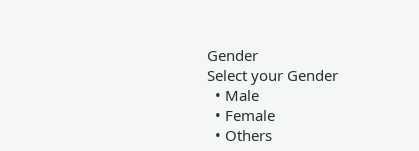Gender
Select your Gender
  • Male
  • Female
  • Others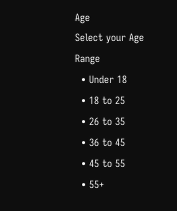Age
Select your Age Range
  • Under 18
  • 18 to 25
  • 26 to 35
  • 36 to 45
  • 45 to 55
  • 55+